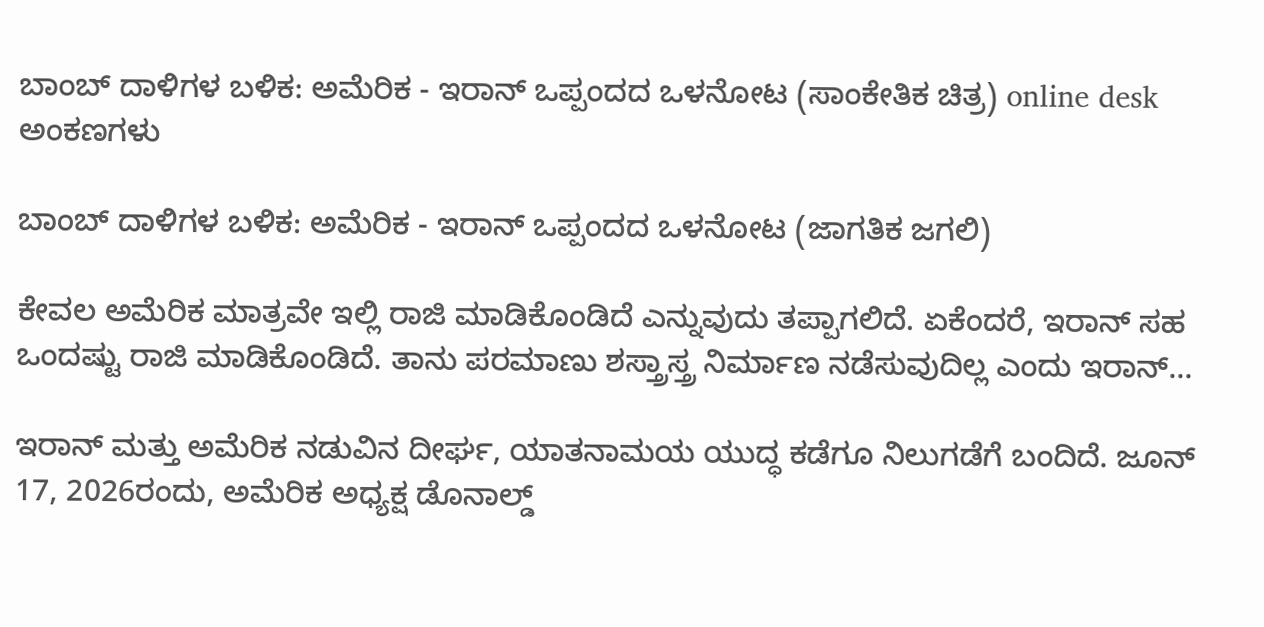ಬಾಂಬ್ ದಾಳಿಗಳ ಬಳಿಕ: ಅಮೆರಿಕ - ಇರಾನ್ ಒಪ್ಪಂದದ ಒಳನೋಟ (ಸಾಂಕೇತಿಕ ಚಿತ್ರ) online desk
ಅಂಕಣಗಳು

ಬಾಂಬ್ ದಾಳಿಗಳ ಬಳಿಕ: ಅಮೆರಿಕ - ಇರಾನ್ ಒಪ್ಪಂದದ ಒಳನೋಟ (ಜಾಗತಿಕ ಜಗಲಿ)

ಕೇವಲ ಅಮೆರಿಕ ಮಾತ್ರವೇ ಇಲ್ಲಿ ರಾಜಿ ಮಾಡಿಕೊಂಡಿದೆ ಎನ್ನುವುದು ತಪ್ಪಾಗಲಿದೆ. ಏಕೆಂದರೆ, ಇರಾನ್ ಸಹ ಒಂದಷ್ಟು ರಾಜಿ ಮಾಡಿಕೊಂಡಿದೆ. ತಾನು ಪರಮಾಣು ಶಸ್ತ್ರಾಸ್ತ್ರ ನಿರ್ಮಾಣ ನಡೆಸುವುದಿಲ್ಲ ಎಂದು ಇರಾನ್...

ಇರಾನ್ ಮತ್ತು ಅಮೆರಿಕ ನಡುವಿನ ದೀರ್ಘ, ಯಾತನಾಮಯ ಯುದ್ಧ ಕಡೆಗೂ ನಿಲುಗಡೆಗೆ ಬಂದಿದೆ. ಜೂನ್ 17, 2026ರಂದು, ಅಮೆರಿಕ ಅಧ್ಯಕ್ಷ ಡೊನಾಲ್ಡ್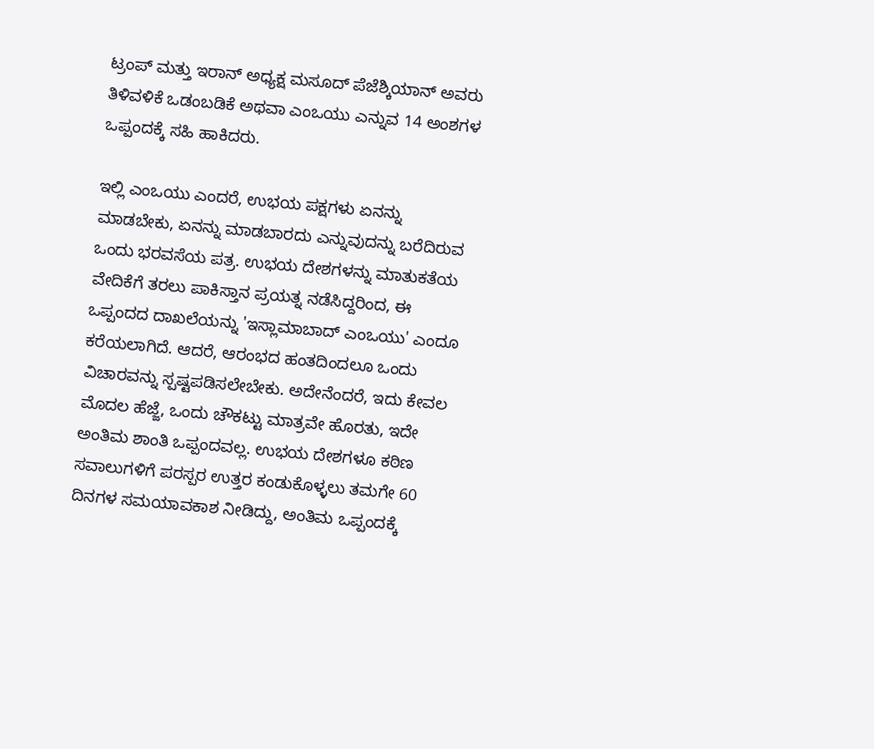ಟ್ರಂಪ್ ಮತ್ತು ಇರಾನ್ ಅಧ್ಯಕ್ಷ ಮಸೂದ್ ಪೆಜೆಶ್ಕಿಯಾನ್ ಅವರು ತಿಳಿವಳಿಕೆ ಒಡಂಬಡಿಕೆ ಅಥವಾ ಎಂಒಯು ಎನ್ನುವ 14 ಅಂಶಗಳ ಒಪ್ಪಂದಕ್ಕೆ ಸಹಿ ಹಾಕಿದರು.

ಇಲ್ಲಿ ಎಂಒಯು ಎಂದರೆ, ಉಭಯ ಪಕ್ಷಗಳು ಏನನ್ನು ಮಾಡಬೇಕು, ಏನನ್ನು ಮಾಡಬಾರದು ಎನ್ನುವುದನ್ನು ಬರೆದಿರುವ ಒಂದು ಭರವಸೆಯ ಪತ್ರ. ಉಭಯ ದೇಶಗಳನ್ನು ಮಾತುಕತೆಯ ವೇದಿಕೆಗೆ ತರಲು ಪಾಕಿಸ್ತಾನ ಪ್ರಯತ್ನ ನಡೆಸಿದ್ದರಿಂದ, ಈ ಒಪ್ಪಂದದ ದಾಖಲೆಯನ್ನು 'ಇಸ್ಲಾಮಾಬಾದ್ ಎಂಒಯು' ಎಂದೂ ಕರೆಯಲಾಗಿದೆ. ಆದರೆ, ಆರಂಭದ ಹಂತದಿಂದಲೂ ಒಂದು ವಿಚಾರವನ್ನು ಸ್ಪಷ್ಟಪಡಿಸಲೇಬೇಕು. ಅದೇನೆಂದರೆ, ಇದು ಕೇವಲ ಮೊದಲ ಹೆಜ್ಜೆ, ಒಂದು ಚೌಕಟ್ಟು ಮಾತ್ರವೇ ಹೊರತು, ಇದೇ ಅಂತಿಮ ಶಾಂತಿ ಒಪ್ಪಂದವಲ್ಲ. ಉಭಯ ದೇಶಗಳೂ ಕಠಿಣ ಸವಾಲುಗಳಿಗೆ ಪರಸ್ಪರ ಉತ್ತರ ಕಂಡುಕೊಳ್ಳಲು ತಮಗೇ 60 ದಿನಗಳ ಸಮಯಾವಕಾಶ ನೀಡಿದ್ದು, ಅಂತಿಮ ಒಪ್ಪಂದಕ್ಕೆ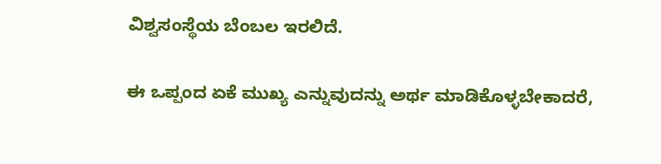ವಿಶ್ವಸಂಸ್ಥೆಯ ಬೆಂಬಲ ಇರಲಿದೆ.

ಈ ಒಪ್ಪಂದ ಏಕೆ ಮುಖ್ಯ ಎನ್ನುವುದನ್ನು ಅರ್ಥ ಮಾಡಿಕೊಳ್ಳಬೇಕಾದರೆ,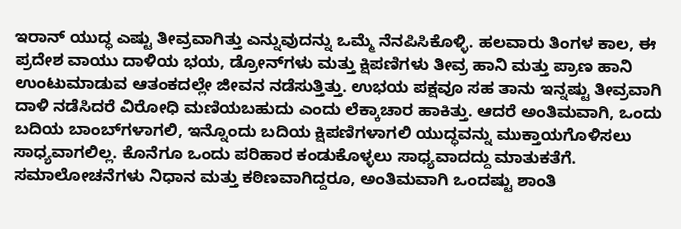ಇರಾನ್ ಯುದ್ಧ ಎಷ್ಟು ತೀವ್ರವಾಗಿತ್ತು ಎನ್ನುವುದನ್ನು ಒಮ್ಮೆ ನೆನಪಿಸಿಕೊಳ್ಳಿ. ಹಲವಾರು ತಿಂಗಳ ಕಾಲ, ಈ ಪ್ರದೇಶ ವಾಯು ದಾಳಿಯ ಭಯ, ಡ್ರೋನ್‌ಗಳು ಮತ್ತು ಕ್ಷಿಪಣಿಗಳು ತೀವ್ರ ಹಾನಿ ಮತ್ತು ಪ್ರಾಣ ಹಾನಿ ಉಂಟುಮಾಡುವ ಆತಂಕದಲ್ಲೇ ಜೀವನ ನಡೆಸುತ್ತಿತ್ತು. ಉಭಯ ಪಕ್ಷವೂ ಸಹ ತಾನು ಇನ್ನಷ್ಟು ತೀವ್ರವಾಗಿ ದಾಳಿ ನಡೆಸಿದರೆ ವಿರೋಧಿ ಮಣಿಯಬಹುದು ಎಂದು ಲೆಕ್ಕಾಚಾರ ಹಾಕಿತ್ತು. ಆದರೆ ಅಂತಿಮವಾಗಿ, ಒಂದು ಬದಿಯ ಬಾಂಬ್‌ಗಳಾಗಲಿ, ಇನ್ನೊಂದು ಬದಿಯ ಕ್ಷಿಪಣಿಗಳಾಗಲಿ ಯುದ್ಧವನ್ನು ಮುಕ್ತಾಯಗೊಳಿಸಲು ಸಾಧ್ಯವಾಗಲಿಲ್ಲ. ಕೊನೆಗೂ ಒಂದು ಪರಿಹಾರ ಕಂಡುಕೊಳ್ಳಲು ಸಾಧ್ಯವಾದದ್ದು ಮಾತುಕತೆಗೆ. ಸಮಾಲೋಚನೆಗಳು ನಿಧಾನ ಮತ್ತು ಕಠಿಣವಾಗಿದ್ದರೂ, ಅಂತಿಮವಾಗಿ ಒಂದಷ್ಟು ಶಾಂತಿ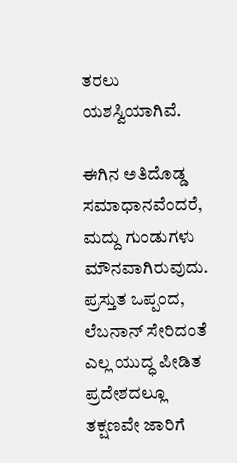ತರಲು ಯಶಸ್ವಿಯಾಗಿವೆ.

ಈಗಿನ ಅತಿದೊಡ್ಡ ಸಮಾಧಾನವೆಂದರೆ, ಮದ್ದು ಗುಂಡುಗಳು ಮೌನವಾಗಿರುವುದು. ಪ್ರಸ್ತುತ ಒಪ್ಪಂದ, ಲೆಬನಾನ್ ಸೇರಿದಂತೆ ಎಲ್ಲ ಯುದ್ಧ ಪೀಡಿತ ಪ್ರದೇಶದಲ್ಲೂ ತಕ್ಷಣವೇ ಜಾರಿಗೆ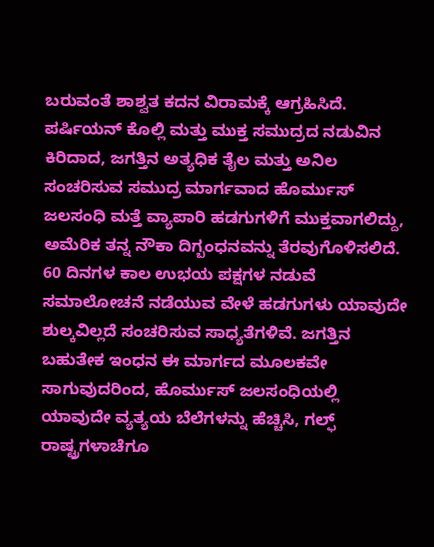ಬರುವಂತೆ ಶಾಶ್ವತ ಕದನ ವಿರಾಮಕ್ಕೆ ಆಗ್ರಹಿಸಿದೆ. ಪರ್ಷಿಯನ್ ಕೊಲ್ಲಿ ಮತ್ತು ಮುಕ್ತ ಸಮುದ್ರದ ನಡುವಿನ ಕಿರಿದಾದ, ಜಗತ್ತಿನ ಅತ್ಯಧಿಕ ತೈಲ ಮತ್ತು ಅನಿಲ ಸಂಚರಿಸುವ ಸಮುದ್ರ ಮಾರ್ಗವಾದ ಹೊರ್ಮುಸ್ ಜಲಸಂಧಿ ಮತ್ತೆ ವ್ಯಾಪಾರಿ ಹಡಗುಗಳಿಗೆ ಮುಕ್ತವಾಗಲಿದ್ದು, ಅಮೆರಿಕ ತನ್ನ ನೌಕಾ ದಿಗ್ಬಂಧನವನ್ನು ತೆರವುಗೊಳಿಸಲಿದೆ. 60 ದಿನಗಳ ಕಾಲ ಉಭಯ ಪಕ್ಷಗಳ ನಡುವೆ ಸಮಾಲೋಚನೆ ನಡೆಯುವ ವೇಳೆ ಹಡಗುಗಳು ಯಾವುದೇ ಶುಲ್ಕವಿಲ್ಲದೆ ಸಂಚರಿಸುವ ಸಾಧ್ಯತೆಗಳಿವೆ. ಜಗತ್ತಿನ ಬಹುತೇಕ ಇಂಧನ ಈ ಮಾರ್ಗದ ಮೂಲಕವೇ ಸಾಗುವುದರಿಂದ, ಹೊರ್ಮುಸ್ ಜಲಸಂಧಿಯಲ್ಲಿ ಯಾವುದೇ ವ್ಯತ್ಯಯ ಬೆಲೆಗಳನ್ನು ಹೆಚ್ಚಿಸಿ, ಗಲ್ಫ್ ರಾಷ್ಟ್ರಗಳಾಚೆಗೂ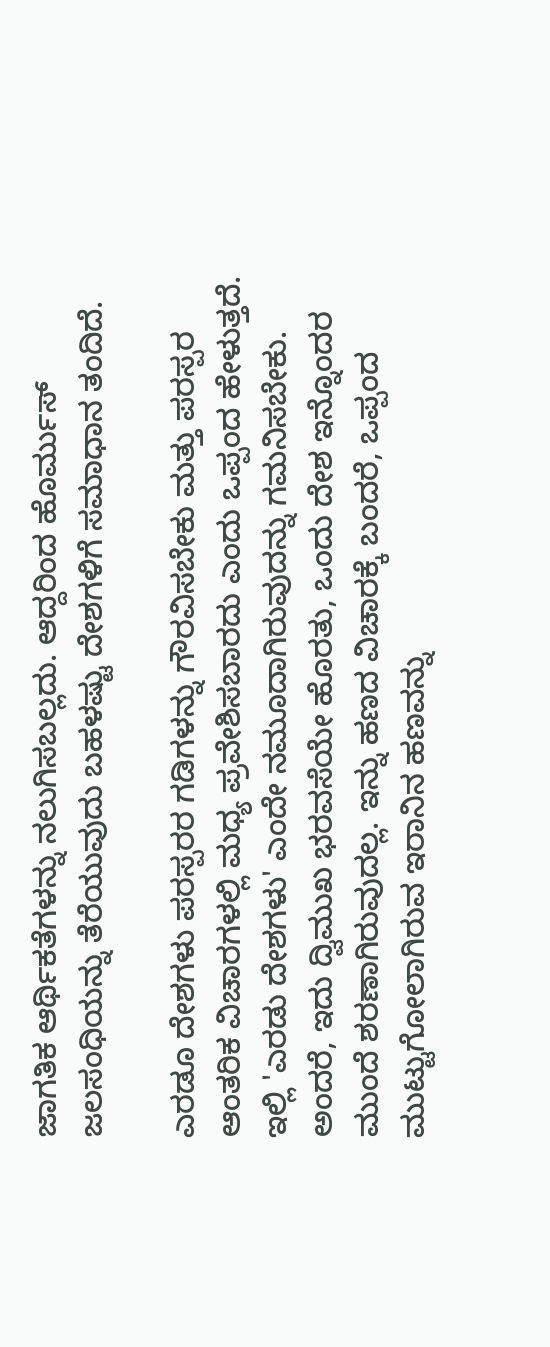ಜಾಗತಿಕ ಆರ್ಥಿಕತೆಗಳನ್ನು ನಲುಗಿಸಬಲ್ಲದು. ಆದ್ದರಿಂದ ಹೊರ್ಮುಸ್ ಜಲಸಂಧಿಯನ್ನು ತೆರೆಯುವುದು ಬಹಳಷ್ಟು ದೇಶಗಳಿಗೆ ಸಮಾಧಾನ ತಂದಿದೆ.

ಎರಡೂ ದೇಶಗಳು ಪರಸ್ಪರರ ಗಡಿಗಳನ್ನು ಗೌರವಿಸಬೇಕು ಮತ್ತು ಪರಸ್ಪರ ಆಂತರಿಕ ವಿಚಾರಗಳಲ್ಲಿ ಮಧ್ಯ ಪ್ರವೇಶಿಸಬಾರದು ಎಂದು ಒಪ್ಪಂದ ಹೇಳುತ್ತದೆ. ಇಲ್ಲಿ 'ಎರಡು ದೇಶಗಳು' ಎಂದೇ ನಮೂದಾಗಿರುವುದನ್ನು ಗಮನಿಸಬೇಕು. ಅಂದರೆ, ಇದು ದ್ವಿಮುಖ ಭರವಸೆಯೇ ಹೊರತು, ಒಂದು ದೇಶ ಇನ್ನೊಂದರ ಮುಂದೆ ಶರಣಾಗಿರುವುದಲ್ಲ. ಇನ್ನು ಹಣದ ವಿಚಾರಕ್ಕೆ ಬಂದರೆ, ಒಪ್ಪಂದ ಮುಟ್ಟುಗೋಲಾಗಿರುವ ಇರಾನಿನ ಹಣವನ್ನು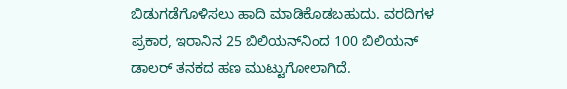ಬಿಡುಗಡೆಗೊಳಿಸಲು ಹಾದಿ ಮಾಡಿಕೊಡಬಹುದು. ವರದಿಗಳ ಪ್ರಕಾರ, ಇರಾನಿನ 25 ಬಿಲಿಯನ್‌ನಿಂದ 100 ಬಿಲಿಯನ್ ಡಾಲರ್ ತನಕದ ಹಣ ಮುಟ್ಟುಗೋಲಾಗಿದೆ.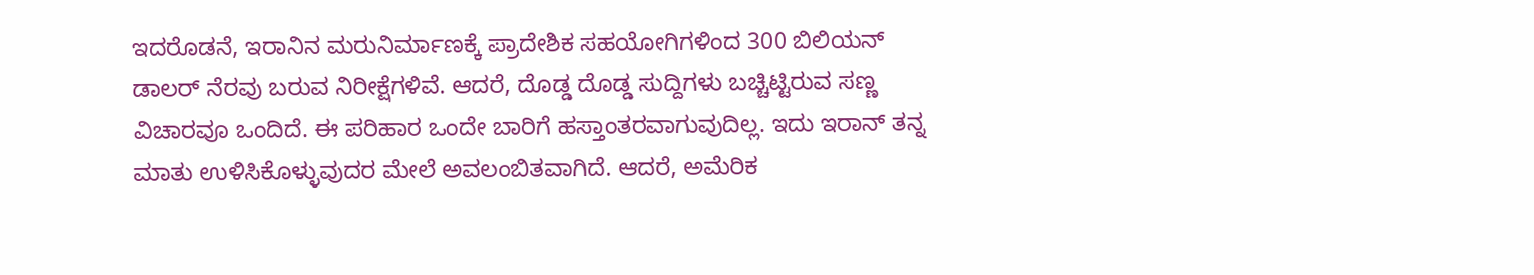ಇದರೊಡನೆ, ಇರಾನಿನ ಮರುನಿರ್ಮಾಣಕ್ಕೆ ಪ್ರಾದೇಶಿಕ ಸಹಯೋಗಿಗಳಿಂದ 300 ಬಿಲಿಯನ್ ಡಾಲರ್ ನೆರವು ಬರುವ ನಿರೀಕ್ಷೆಗಳಿವೆ. ಆದರೆ, ದೊಡ್ಡ ದೊಡ್ಡ ಸುದ್ದಿಗಳು ಬಚ್ಚಿಟ್ಟಿರುವ ಸಣ್ಣ ವಿಚಾರವೂ ಒಂದಿದೆ. ಈ ಪರಿಹಾರ ಒಂದೇ ಬಾರಿಗೆ ಹಸ್ತಾಂತರವಾಗುವುದಿಲ್ಲ. ಇದು ಇರಾನ್ ತನ್ನ ಮಾತು ಉಳಿಸಿಕೊಳ್ಳುವುದರ ಮೇಲೆ ಅವಲಂಬಿತವಾಗಿದೆ. ಆದರೆ, ಅಮೆರಿಕ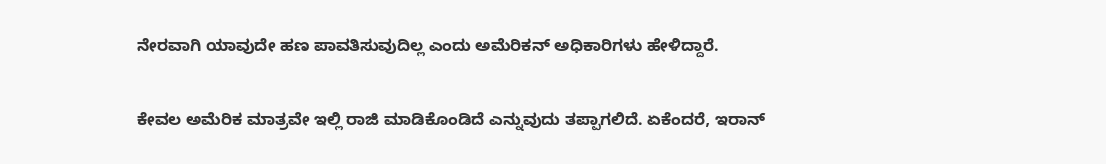ನೇರವಾಗಿ ಯಾವುದೇ ಹಣ ಪಾವತಿಸುವುದಿಲ್ಲ ಎಂದು ಅಮೆರಿಕನ್ ಅಧಿಕಾರಿಗಳು ಹೇಳಿದ್ದಾರೆ.

ಕೇವಲ ಅಮೆರಿಕ ಮಾತ್ರವೇ ಇಲ್ಲಿ ರಾಜಿ ಮಾಡಿಕೊಂಡಿದೆ ಎನ್ನುವುದು ತಪ್ಪಾಗಲಿದೆ. ಏಕೆಂದರೆ, ಇರಾನ್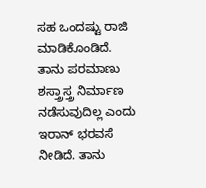ಸಹ ಒಂದಷ್ಟು ರಾಜಿ ಮಾಡಿಕೊಂಡಿದೆ. ತಾನು ಪರಮಾಣು ಶಸ್ತ್ರಾಸ್ತ್ರ ನಿರ್ಮಾಣ ನಡೆಸುವುದಿಲ್ಲ ಎಂದು ಇರಾನ್ ಭರವಸೆ ನೀಡಿದೆ. ತಾನು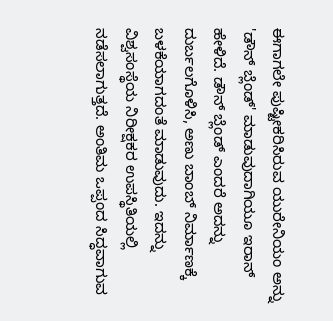ಈಗಾಗಲೇ ಪುಷ್ಟೀಕರಿಸಿರುವ ಯುರೇನಿಯಂ ಅನ್ನು 'ಡೌನ್ ಬ್ಲೆಂಡ್' ಮಾಡುವುದಾಗಿಯೂ ಇರಾನ್ ಹೇಳಿದೆ. ಡೌನ್ ಬ್ಲೆಂಡ್ ಎಂದರೆ ಅದನ್ನು ದುರ್ಬಲಗೊಳಿಸಿ, ಅಣು ಬಾಂಬ್ ನಿರ್ಮಾಣಕ್ಕೆ ಬಳಕೆಯಾಗದಂತೆ ಮಾಡುವುದು. ಇದನ್ನು ವಿಶ್ವಸಂಸ್ಥೆಯ ನಿರೀಕ್ಷಕರ ಉಪಸ್ಥಿತಿಯಲ್ಲಿ ನಡೆಸಲಾಗುತ್ತದೆ. ಅಂತಿಮ ಒಪ್ಪಂದ ಸಿದ್ಧವಾಗುವ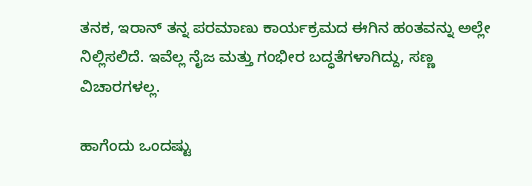ತನಕ, ಇರಾನ್ ತನ್ನ ಪರಮಾಣು ಕಾರ್ಯಕ್ರಮದ ಈಗಿನ ಹಂತವನ್ನು ಅಲ್ಲೇ ನಿಲ್ಲಿಸಲಿದೆ. ಇವೆಲ್ಲ ನೈಜ ಮತ್ತು ಗಂಭೀರ ಬದ್ಧತೆಗಳಾಗಿದ್ದು, ಸಣ್ಣ ವಿಚಾರಗಳಲ್ಲ.

ಹಾಗೆಂದು ಒಂದಷ್ಟು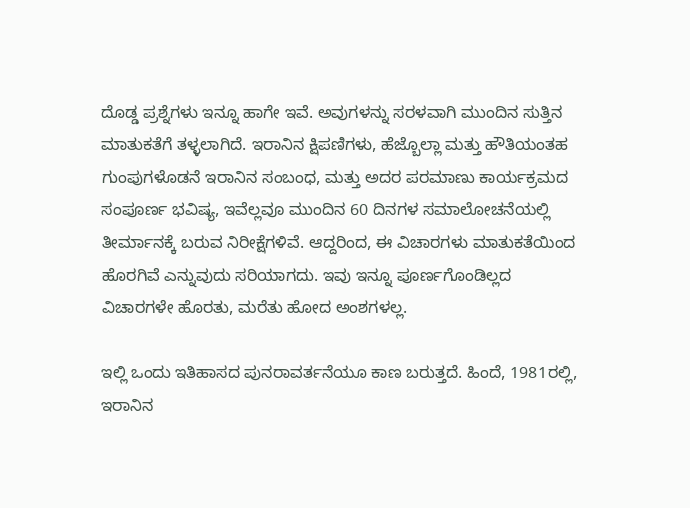ದೊಡ್ಡ ಪ್ರಶ್ನೆಗಳು ಇನ್ನೂ ಹಾಗೇ ಇವೆ. ಅವುಗಳನ್ನು ಸರಳವಾಗಿ ಮುಂದಿನ ಸುತ್ತಿನ ಮಾತುಕತೆಗೆ ತಳ್ಳಲಾಗಿದೆ. ಇರಾನಿನ ಕ್ಷಿಪಣಿಗಳು, ಹೆಜ್ಬೊಲ್ಲಾ ಮತ್ತು ಹೌತಿಯಂತಹ ಗುಂಪುಗಳೊಡನೆ ಇರಾನಿನ ಸಂಬಂಧ, ಮತ್ತು ಅದರ ಪರಮಾಣು ಕಾರ್ಯಕ್ರಮದ ಸಂಪೂರ್ಣ ಭವಿಷ್ಯ, ಇವೆಲ್ಲವೂ ಮುಂದಿನ 60 ದಿನಗಳ ಸಮಾಲೋಚನೆಯಲ್ಲಿ ತೀರ್ಮಾನಕ್ಕೆ ಬರುವ ನಿರೀಕ್ಷೆಗಳಿವೆ. ಆದ್ದರಿಂದ, ಈ ವಿಚಾರಗಳು ಮಾತುಕತೆಯಿಂದ ಹೊರಗಿವೆ ಎನ್ನುವುದು ಸರಿಯಾಗದು. ಇವು ಇನ್ನೂ ಪೂರ್ಣಗೊಂಡಿಲ್ಲದ ವಿಚಾರಗಳೇ ಹೊರತು, ಮರೆತು ಹೋದ ಅಂಶಗಳಲ್ಲ.

ಇಲ್ಲಿ ಒಂದು ಇತಿಹಾಸದ ಪುನರಾವರ್ತನೆಯೂ ಕಾಣ ಬರುತ್ತದೆ. ಹಿಂದೆ, 1981ರಲ್ಲಿ, ಇರಾನಿನ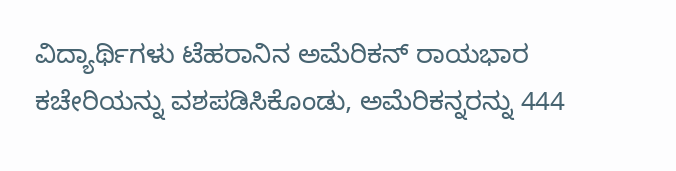ವಿದ್ಯಾರ್ಥಿಗಳು ಟೆಹರಾನಿನ ಅಮೆರಿಕನ್ ರಾಯಭಾರ ಕಚೇರಿಯನ್ನು ವಶಪಡಿಸಿಕೊಂಡು, ಅಮೆರಿಕನ್ನರನ್ನು 444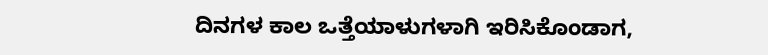ದಿನಗಳ ಕಾಲ ಒತ್ತೆಯಾಳುಗಳಾಗಿ ಇರಿಸಿಕೊಂಡಾಗ,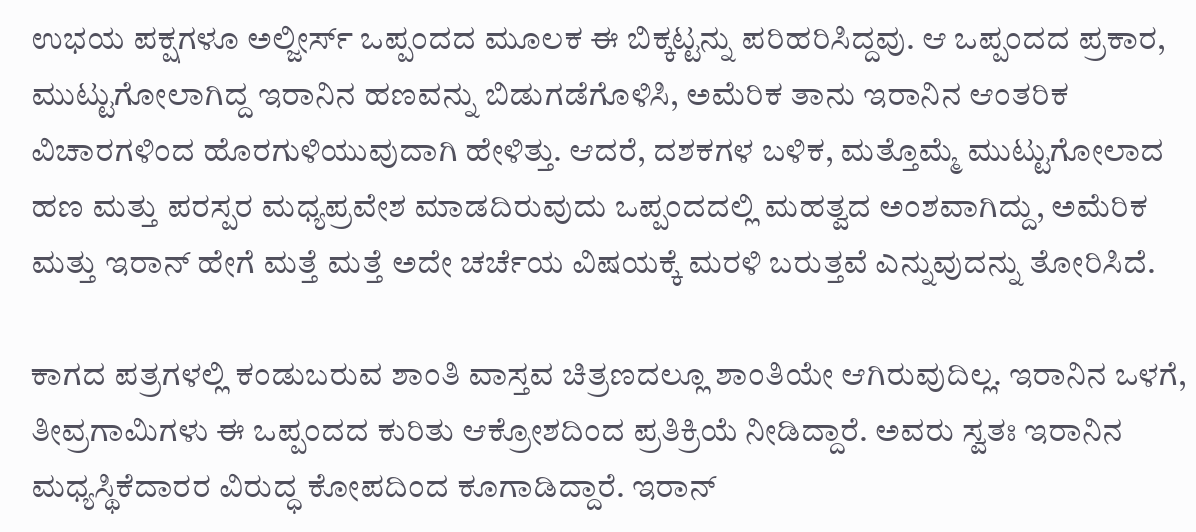ಉಭಯ ಪಕ್ಷಗಳೂ ಅಲ್ಜೀರ್ಸ್ ಒಪ್ಪಂದದ ಮೂಲಕ ಈ ಬಿಕ್ಕಟ್ಟನ್ನು ಪರಿಹರಿಸಿದ್ದವು. ಆ ಒಪ್ಪಂದದ ಪ್ರಕಾರ, ಮುಟ್ಟುಗೋಲಾಗಿದ್ದ ಇರಾನಿನ ಹಣವನ್ನು ಬಿಡುಗಡೆಗೊಳಿಸಿ, ಅಮೆರಿಕ ತಾನು ಇರಾನಿನ ಆಂತರಿಕ ವಿಚಾರಗಳಿಂದ ಹೊರಗುಳಿಯುವುದಾಗಿ ಹೇಳಿತ್ತು. ಆದರೆ, ದಶಕಗಳ ಬಳಿಕ, ಮತ್ತೊಮ್ಮೆ ಮುಟ್ಟುಗೋಲಾದ ಹಣ ಮತ್ತು ಪರಸ್ಪರ ಮಧ್ಯಪ್ರವೇಶ ಮಾಡದಿರುವುದು ಒಪ್ಪಂದದಲ್ಲಿ ಮಹತ್ವದ ಅಂಶವಾಗಿದ್ದು, ಅಮೆರಿಕ ಮತ್ತು ಇರಾನ್ ಹೇಗೆ ಮತ್ತೆ ಮತ್ತೆ ಅದೇ ಚರ್ಚೆಯ ವಿಷಯಕ್ಕೆ ಮರಳಿ ಬರುತ್ತವೆ ಎನ್ನುವುದನ್ನು ತೋರಿಸಿದೆ.

ಕಾಗದ ಪತ್ರಗಳಲ್ಲಿ ಕಂಡುಬರುವ ಶಾಂತಿ ವಾಸ್ತವ ಚಿತ್ರಣದಲ್ಲೂ ಶಾಂತಿಯೇ ಆಗಿರುವುದಿಲ್ಲ. ಇರಾನಿನ ಒಳಗೆ, ತೀವ್ರಗಾಮಿಗಳು ಈ ಒಪ್ಪಂದದ ಕುರಿತು ಆಕ್ರೋಶದಿಂದ ಪ್ರತಿಕ್ರಿಯೆ ನೀಡಿದ್ದಾರೆ. ಅವರು ಸ್ವತಃ ಇರಾನಿನ ಮಧ್ಯಸ್ಥಿಕೆದಾರರ ವಿರುದ್ಧ ಕೋಪದಿಂದ ಕೂಗಾಡಿದ್ದಾರೆ. ಇರಾನ್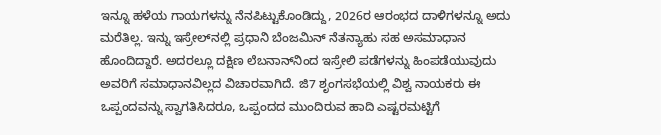ಇನ್ನೂ ಹಳೆಯ ಗಾಯಗಳನ್ನು ನೆನಪಿಟ್ಟುಕೊಂಡಿದ್ದು, 2026ರ ಆರಂಭದ ದಾಳಿಗಳನ್ನೂ ಅದು ಮರೆತಿಲ್ಲ. ಇನ್ನು ಇಸ್ರೇಲ್‌ನಲ್ಲಿ ಪ್ರಧಾನಿ ಬೆಂಜಮಿನ್ ನೆತನ್ಯಾಹು ಸಹ ಅಸಮಾಧಾನ ಹೊಂದಿದ್ದಾರೆ. ಅದರಲ್ಲೂ ದಕ್ಷಿಣ ಲೆಬನಾನ್‌ನಿಂದ ಇಸ್ರೇಲಿ ಪಡೆಗಳನ್ನು ಹಿಂಪಡೆಯುವುದು ಅವರಿಗೆ ಸಮಾಧಾನವಿಲ್ಲದ ವಿಚಾರವಾಗಿದೆ. ಜಿ7 ಶೃಂಗಸಭೆಯಲ್ಲಿ ವಿಶ್ವ ನಾಯಕರು ಈ ಒಪ್ಪಂದವನ್ನು ಸ್ವಾಗತಿಸಿದರೂ, ಒಪ್ಪಂದದ ಮುಂದಿರುವ ಹಾದಿ ಎಷ್ಟರಮಟ್ಟಿಗೆ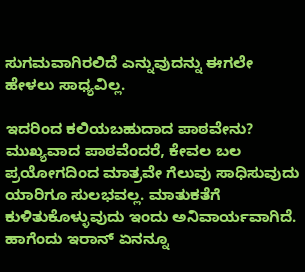ಸುಗಮವಾಗಿರಲಿದೆ ಎನ್ನುವುದನ್ನು ಈಗಲೇ ಹೇಳಲು ಸಾಧ್ಯವಿಲ್ಲ.

ಇದರಿಂದ ಕಲಿಯಬಹುದಾದ ಪಾಠವೇನು? ಮುಖ್ಯವಾದ ಪಾಠವೆಂದರೆ, ಕೇವಲ ಬಲ ಪ್ರಯೋಗದಿಂದ ಮಾತ್ರವೇ ಗೆಲುವು ಸಾಧಿಸುವುದು ಯಾರಿಗೂ ಸುಲಭವಲ್ಲ. ಮಾತುಕತೆಗೆ ಕುಳಿತುಕೊಳ್ಳುವುದು ಇಂದು ಅನಿವಾರ್ಯವಾಗಿದೆ. ಹಾಗೆಂದು ಇರಾನ್ ಏನನ್ನೂ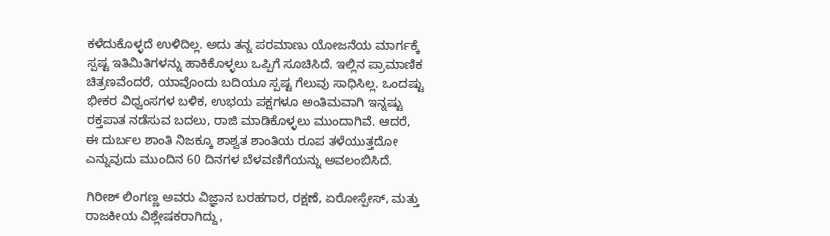ಕಳೆದುಕೊಳ್ಳದೆ ಉಳಿದಿಲ್ಲ. ಅದು ತನ್ನ ಪರಮಾಣು ಯೋಜನೆಯ ಮಾರ್ಗಕ್ಕೆ ಸ್ಪಷ್ಟ ಇತಿಮಿತಿಗಳನ್ನು ಹಾಕಿಕೊಳ್ಳಲು ಒಪ್ಪಿಗೆ ಸೂಚಿಸಿದೆ. ಇಲ್ಲಿನ ಪ್ರಾಮಾಣಿಕ ಚಿತ್ರಣವೆಂದರೆ, ಯಾವೊಂದು ಬದಿಯೂ ಸ್ಪಷ್ಟ ಗೆಲುವು ಸಾಧಿಸಿಲ್ಲ. ಒಂದಷ್ಟು ಭೀಕರ ವಿಧ್ವಂಸಗಳ ಬಳಿಕ, ಉಭಯ ಪಕ್ಷಗಳೂ ಅಂತಿಮವಾಗಿ ಇನ್ನಷ್ಟು ರಕ್ತಪಾತ ನಡೆಸುವ ಬದಲು, ರಾಜಿ ಮಾಡಿಕೊಳ್ಳಲು ಮುಂದಾಗಿವೆ. ಆದರೆ, ಈ ದುರ್ಬಲ ಶಾಂತಿ ನಿಜಕ್ಕೂ ಶಾಶ್ವತ ಶಾಂತಿಯ ರೂಪ ತಳೆಯುತ್ತದೋ ಎನ್ನುವುದು ಮುಂದಿನ 60 ದಿನಗಳ ಬೆಳವಣಿಗೆಯನ್ನು ಅವಲಂಬಿಸಿದೆ.

ಗಿರೀಶ್ ಲಿಂಗಣ್ಣ ಅವರು ವಿಜ್ಞಾನ ಬರಹಗಾರ, ರಕ್ಷಣೆ, ಏರೋಸ್ಪೇಸ್, ಮತ್ತು ರಾಜಕೀಯ ವಿಶ್ಲೇಷಕರಾಗಿದ್ದು,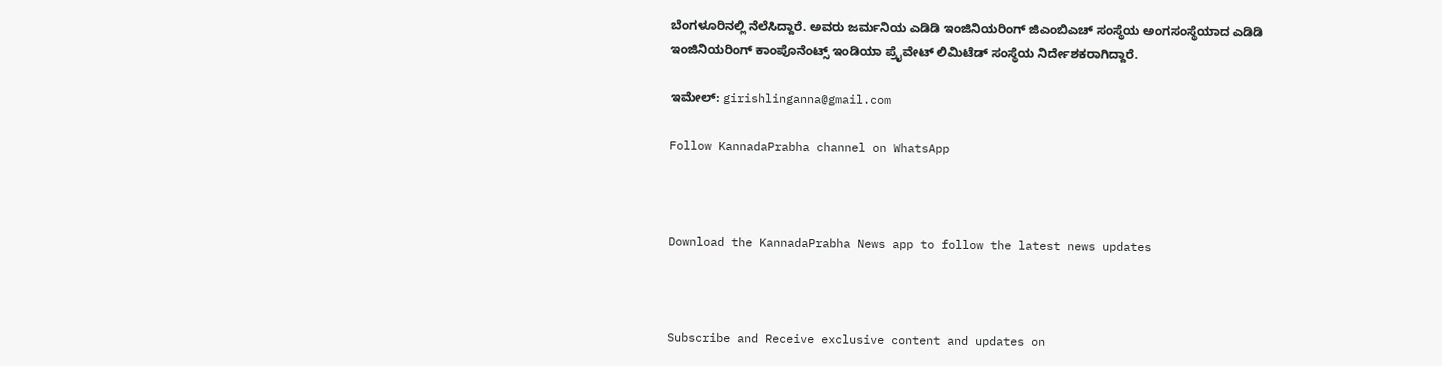ಬೆಂಗಳೂರಿನಲ್ಲಿ ನೆಲೆಸಿದ್ದಾರೆ. ಅವರು ಜರ್ಮನಿಯ ಎಡಿಡಿ ಇಂಜಿನಿಯರಿಂಗ್ ಜಿಎಂಬಿಎಚ್ ಸಂಸ್ಥೆಯ ಅಂಗಸಂಸ್ಥೆಯಾದ ಎಡಿಡಿ ಇಂಜಿನಿಯರಿಂಗ್ ಕಾಂಪೊನೆಂಟ್ಸ್ ಇಂಡಿಯಾ ಪ್ರೈವೇಟ್ ಲಿಮಿಟೆಡ್ ಸಂಸ್ಥೆಯ ನಿರ್ದೇಶಕರಾಗಿದ್ದಾರೆ.

ಇಮೇಲ್: girishlinganna@gmail.com

Follow KannadaPrabha channel on WhatsApp



Download the KannadaPrabha News app to follow the latest news updates



Subscribe and Receive exclusive content and updates on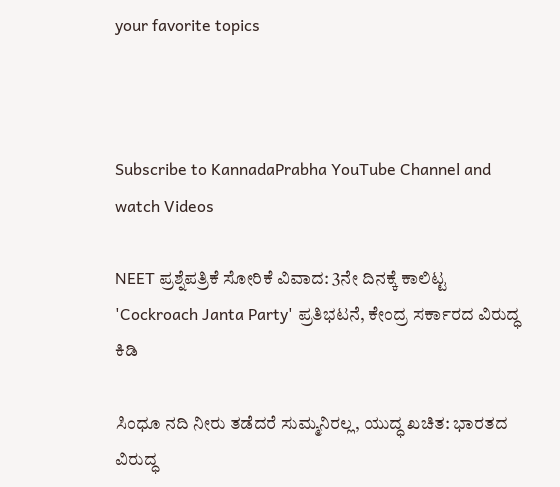your favorite topics



Subscribe to KannadaPrabha YouTube Channel and watch Videos

NEET ಪ್ರಶ್ನೆಪತ್ರಿಕೆ ಸೋರಿಕೆ ವಿವಾದ: 3ನೇ ದಿನಕ್ಕೆ ಕಾಲಿಟ್ಟ 'Cockroach Janta Party' ಪ್ರತಿಭಟನೆ, ಕೇಂದ್ರ ಸರ್ಕಾರದ ವಿರುದ್ಧ ಕಿಡಿ

ಸಿಂಧೂ ನದಿ ನೀರು ತಡೆದರೆ ಸುಮ್ಮನಿರಲ್ಲ, ಯುದ್ಧ ಖಚಿತ: ಭಾರತದ ವಿರುದ್ಧ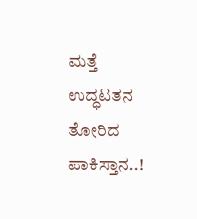ಮತ್ತೆ ಉದ್ಧಟತನ ತೋರಿದ ಪಾಕಿಸ್ತಾನ..!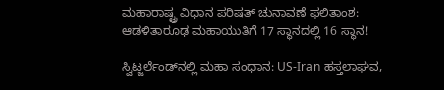ಮಹಾರಾಷ್ಟ್ರ ವಿಧಾನ ಪರಿಷತ್ ಚುನಾವಣೆ ಫಲಿತಾಂಶ: ಆಡಳಿತಾರೂಢ ಮಹಾಯುತಿಗೆ 17 ಸ್ಥಾನದಲ್ಲಿ 16 ಸ್ಥಾನ!

ಸ್ವಿಟ್ಜರ್ಲೆಂಡ್‌ನಲ್ಲಿ ಮಹಾ ಸಂಧಾನ: US-Iran ಹಸ್ತಲಾಘವ,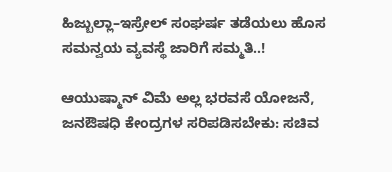ಹಿಜ್ಬುಲ್ಲಾ–ಇಸ್ರೇಲ್ ಸಂಘರ್ಷ ತಡೆಯಲು ಹೊಸ ಸಮನ್ವಯ ವ್ಯವಸ್ಥೆ ಜಾರಿಗೆ ಸಮ್ಮತಿ..!

ಆಯುಷ್ಮಾನ್ ವಿಮೆ ಅಲ್ಲ ಭರವಸೆ ಯೋಜನೆ, ಜನಔಷಧಿ ಕೇಂದ್ರಗಳ ಸರಿಪಡಿಸಬೇಕು: ಸಚಿವ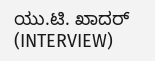ಯು.ಟಿ. ಖಾದರ್‌ (INTERVIEW)